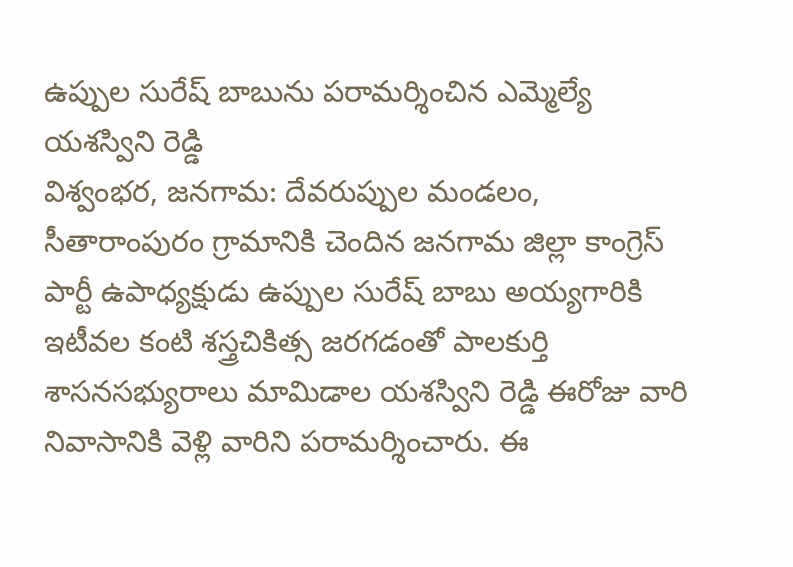ఉప్పుల సురేష్ బాబును పరామర్శించిన ఎమ్మెల్యే యశస్విని రెడ్డి
విశ్వంభర, జనగామ: దేవరుప్పుల మండలం, సీతారాంపురం గ్రామానికి చెందిన జనగామ జిల్లా కాంగ్రెస్ పార్టీ ఉపాధ్యక్షుడు ఉప్పుల సురేష్ బాబు అయ్యగారికి ఇటీవల కంటి శస్త్రచికిత్స జరగడంతో పాలకుర్తి శాసనసభ్యురాలు మామిడాల యశస్విని రెడ్డి ఈరోజు వారి నివాసానికి వెళ్లి వారిని పరామర్శించారు. ఈ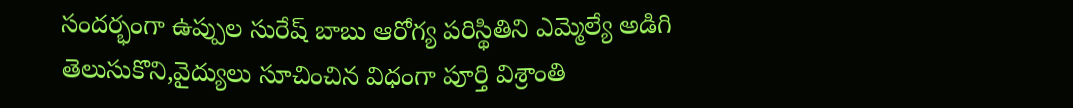సందర్భంగా ఉప్పుల సురేష్ బాబు ఆరోగ్య పరిస్థితిని ఎమ్మెల్యే అడిగి తెలుసుకొని,వైద్యులు సూచించిన విధంగా పూర్తి విశ్రాంతి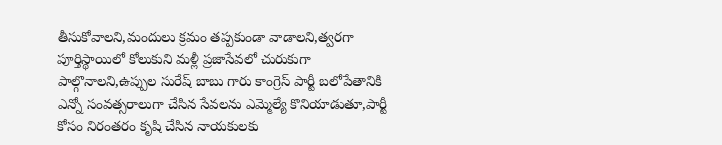తీసుకోవాలని,మందులు క్రమం తప్పకుండా వాడాలని,త్వరగా పూర్తిస్థాయిలో కోలుకుని మళ్లీ ప్రజాసేవలో చురుకుగా పాల్గొనాలని,ఉప్పుల సురేష్ బాబు గారు కాంగ్రెస్ పార్టీ బలోపేతానికి ఎన్నో సంవత్సరాలుగా చేసిన సేవలను ఎమ్మెల్యే కొనియాడుతూ,పార్టీ కోసం నిరంతరం కృషి చేసిన నాయకులకు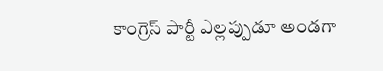కాంగ్రెస్ పార్టీ ఎల్లప్పుడూ అండగా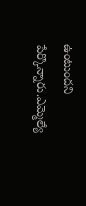ఉంటుందని పేర్కొన్నారు.ఎమ్మెల్యే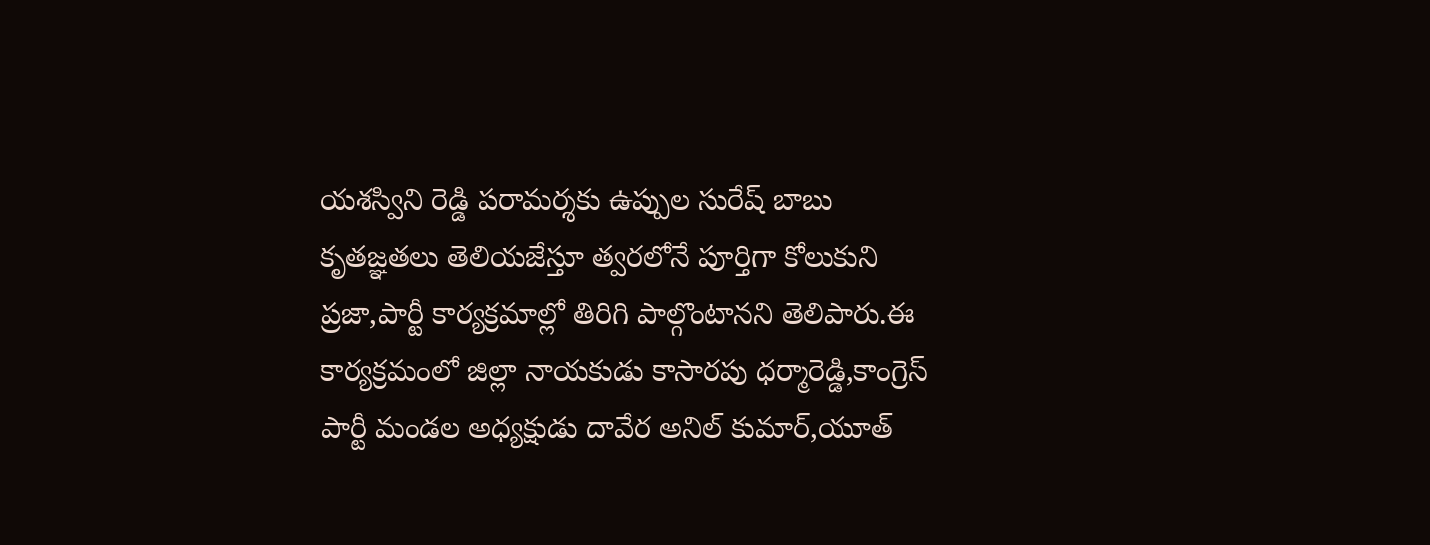యశస్విని రెడ్డి పరామర్శకు ఉప్పుల సురేష్ బాబు కృతజ్ఞతలు తెలియజేస్తూ త్వరలోనే పూర్తిగా కోలుకుని ప్రజా,పార్టీ కార్యక్రమాల్లో తిరిగి పాల్గొంటానని తెలిపారు.ఈ కార్యక్రమంలో జిల్లా నాయకుడు కాసారపు ధర్మారెడ్డి,కాంగ్రెస్ పార్టీ మండల అధ్యక్షుడు దావేర అనిల్ కుమార్,యూత్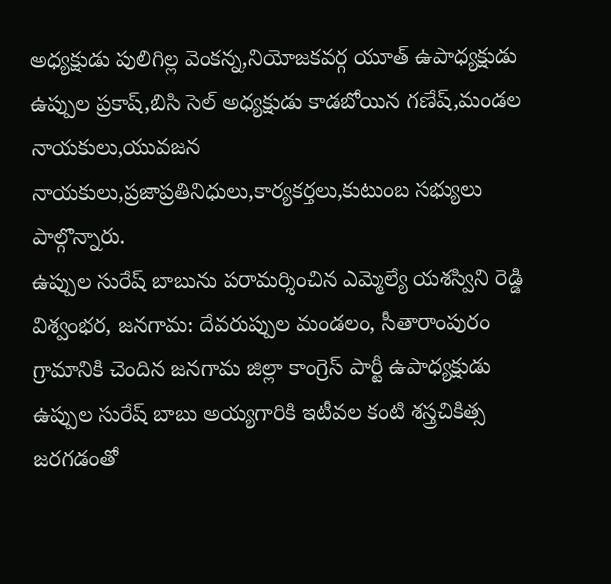అధ్యక్షుడు పులిగిల్ల వెంకన్న,నియోజకవర్గ యూత్ ఉపాధ్యక్షుడు ఉప్పుల ప్రకాష్,బిసి సెల్ అధ్యక్షుడు కాడబోయిన గణేష్,మండల నాయకులు,యువజన నాయకులు,ప్రజాప్రతినిధులు,కార్యకర్తలు,కుటుంబ సభ్యులు పాల్గొన్నారు.
ఉప్పుల సురేష్ బాబును పరామర్శించిన ఎమ్మెల్యే యశస్విని రెడ్డి
విశ్వంభర, జనగామ: దేవరుప్పుల మండలం, సీతారాంపురం గ్రామానికి చెందిన జనగామ జిల్లా కాంగ్రెస్ పార్టీ ఉపాధ్యక్షుడు ఉప్పుల సురేష్ బాబు అయ్యగారికి ఇటీవల కంటి శస్త్రచికిత్స జరగడంతో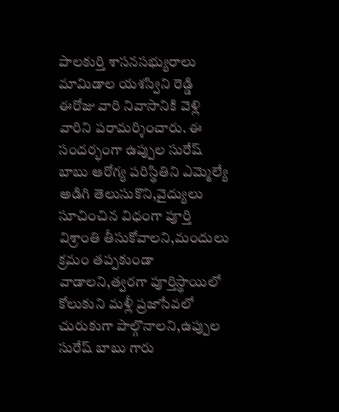పాలకుర్తి శాసనసభ్యురాలు మామిడాల యశస్విని రెడ్డి ఈరోజు వారి నివాసానికి వెళ్లి వారిని పరామర్శించారు. ఈ సందర్భంగా ఉప్పుల సురేష్ బాబు ఆరోగ్య పరిస్థితిని ఎమ్మెల్యే అడిగి తెలుసుకొని,వైద్యులు సూచించిన విధంగా పూర్తి విశ్రాంతి తీసుకోవాలని,మందులు క్రమం తప్పకుండా వాడాలని,త్వరగా పూర్తిస్థాయిలో కోలుకుని మళ్లీ ప్రజాసేవలో చురుకుగా పాల్గొనాలని,ఉప్పుల సురేష్ బాబు గారు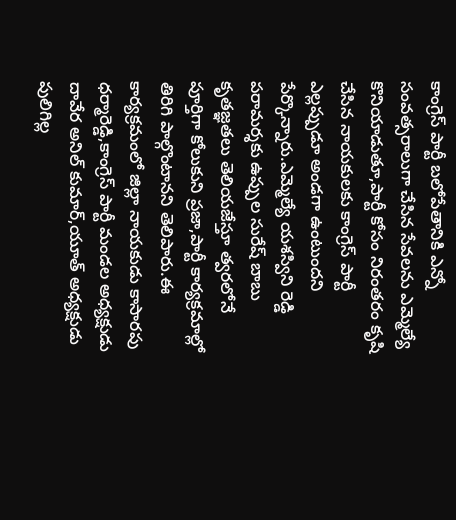కాంగ్రెస్ పార్టీ బలోపేతానికి ఎన్నో సంవత్సరాలుగా చేసిన సేవలను ఎమ్మెల్యే కొనియాడుతూ,పార్టీ కోసం నిరంతరం కృషి చేసిన నాయకులకు కాంగ్రెస్ పార్టీ ఎల్లప్పుడూ అండగా ఉంటుందని పేర్కొన్నారు.ఎమ్మెల్యే యశస్విని రెడ్డి పరామర్శకు ఉప్పుల సురేష్ బాబు కృతజ్ఞతలు తెలియజేస్తూ త్వరలోనే పూర్తిగా కోలుకుని ప్రజా,పార్టీ కార్యక్రమాల్లో తిరిగి పాల్గొంటానని తెలిపారు.ఈ కార్యక్రమంలో జిల్లా నాయకుడు కాసారపు ధర్మారెడ్డి,కాంగ్రెస్ పార్టీ మండల అధ్యక్షుడు దావేర అనిల్ కుమార్,యూత్ అధ్యక్షుడు పులిగిల్ల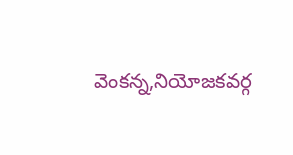వెంకన్న,నియోజకవర్గ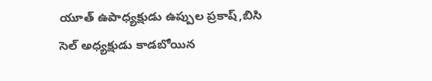యూత్ ఉపాధ్యక్షుడు ఉప్పుల ప్రకాష్,బిసి సెల్ అధ్యక్షుడు కాడబోయిన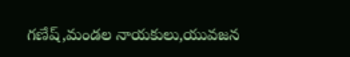గణేష్,మండల నాయకులు,యువజన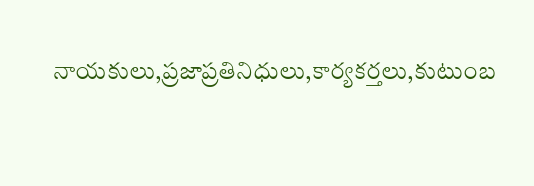నాయకులు,ప్రజాప్రతినిధులు,కార్యకర్తలు,కుటుంబ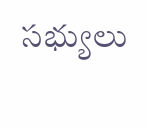సభ్యులు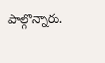పాల్గొన్నారు.